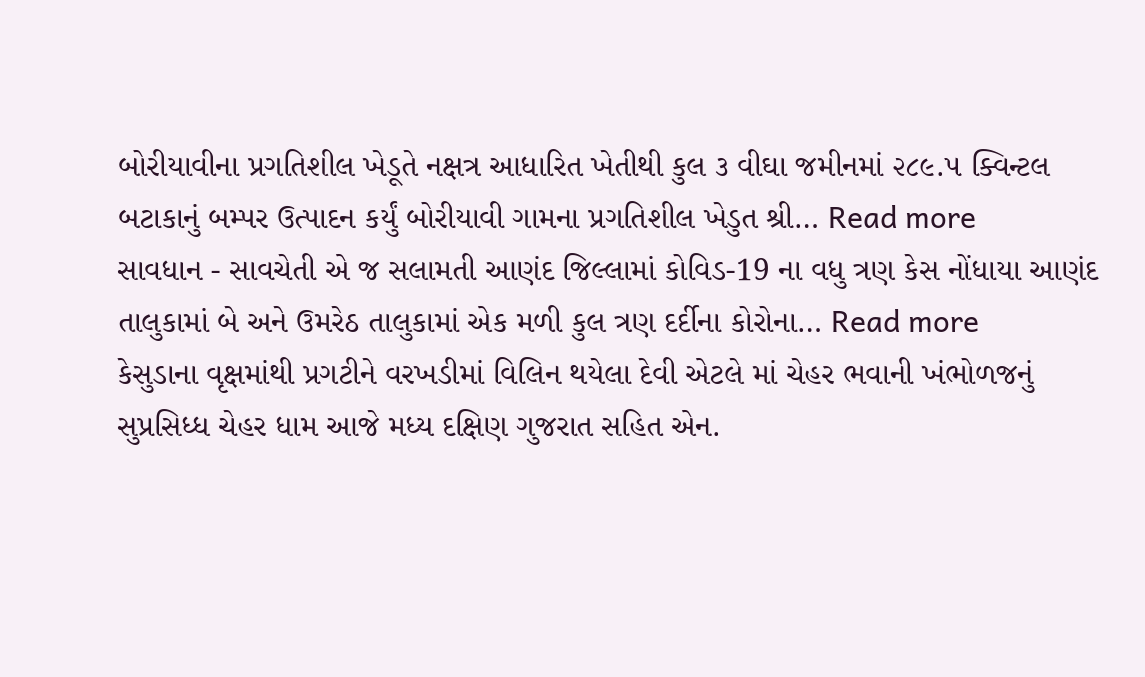બોરીયાવીના પ્રગતિશીલ ખેડૂતે નક્ષત્ર આધારિત ખેતીથી કુલ ૩ વીઘા જમીનમાં ૨૮૯.૫ ક્વિન્ટલ બટાકાનું બમ્પર ઉત્પાદન કર્યું બોરીયાવી ગામના પ્રગતિશીલ ખેડુત શ્રી… Read more
સાવધાન - સાવચેતી એ જ સલામતી આણંદ જિલ્લામાં કોવિડ-19 ના વધુ ત્રણ કેસ નોંધાયા આણંદ તાલુકામાં બે અને ઉમરેઠ તાલુકામાં એક મળી કુલ ત્રણ દર્દીના કોરોના… Read more
કેસુડાના વૃક્ષમાંથી પ્રગટીને વરખડીમાં વિલિન થયેલા દેવી એટલે માં ચેહર ભવાની ખંભોળજનું સુપ્રસિધ્ધ ચેહર ધામ આજે મધ્ય દક્ષિણ ગુજરાત સહિત એન.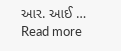આર. આઈ … Read more